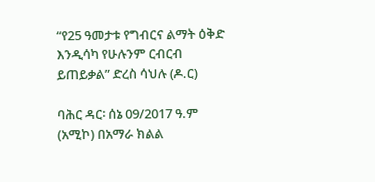“የ25 ዓመታቱ የግብርና ልማት ዕቅድ እንዲሳካ የሁሉንም ርብርብ ይጠይቃል” ድረስ ሳህሉ (ዶ.ር)

ባሕር ዳር፡ ሰኔ 09/2017 ዓ.ም (አሚኮ) በአማራ ክልል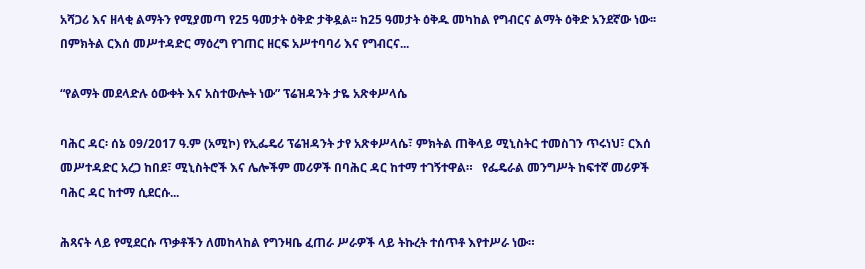አሻጋሪ እና ዘላቂ ልማትን የሚያመጣ የ25 ዓመታት ዕቅድ ታቅዷል፡፡ ከ25 ዓመታት ዕቅዱ መካከል የግብርና ልማት ዕቅድ አንደኛው ነው፡፡ በምክትል ርእሰ መሥተዳድር ማዕረግ የገጠር ዘርፍ አሥተባባሪ እና የግብርና...

“የልማት መደላድሉ ዕውቀት እና አስተውሎት ነው” ፕሬዝዳንት ታዬ አጽቀሥላሴ

ባሕር ዳር፡ ሰኔ 09/2017 ዓ.ም (አሚኮ) የኢፌዴሪ ፕሬዝዳንት ታየ አጽቀሥላሴ፣ ምክትል ጠቅላይ ሚኒስትር ተመስገን ጥሩነህ፣ ርእሰ መሥተዳድር አረጋ ከበደ፣ ሚኒስትሮች እና ሌሎችም መሪዎች በባሕር ዳር ከተማ ተገኝተዋል።   የፌዴራል መንግሥት ከፍተኛ መሪዎች ባሕር ዳር ከተማ ሲደርሱ...

ሕጻናት ላይ የሚደርሱ ጥቃቶችን ለመከላከል የግንዛቤ ፈጠራ ሥራዎች ላይ ትኩረት ተሰጥቶ እየተሥራ ነው።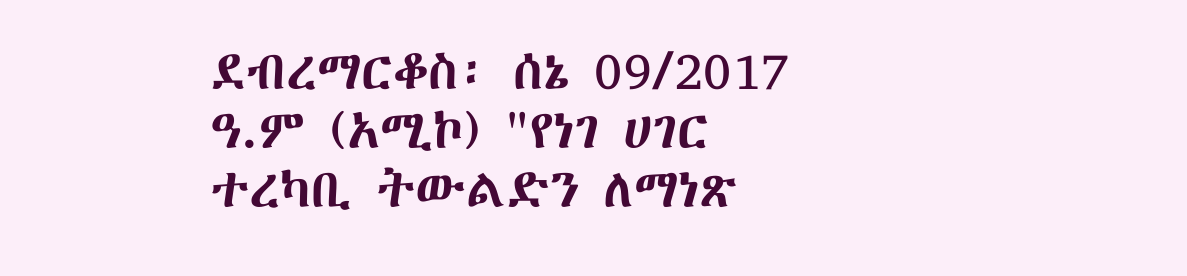ደብረማርቆስ፡ ሰኔ 09/2017 ዓ.ም (አሚኮ) "የነገ ሀገር ተረካቢ ትውልድን ለማነጽ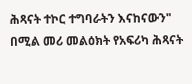ሕጻናት ተኮር ተግባራትን እናከናውን" በሚል መሪ መልዕክት የአፍሪካ ሕጻናት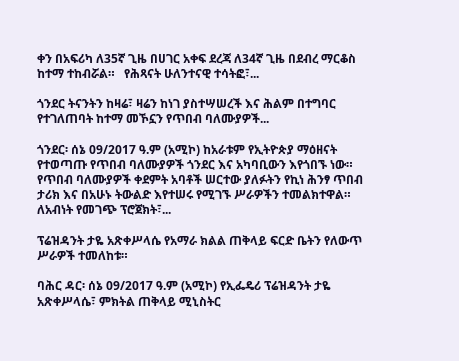ቀን በአፍሪካ ለ35ኛ ጊዜ በሀገር አቀፍ ደረጃ ለ34ኛ ጊዜ በደብረ ማርቆስ ከተማ ተከብሯል።   የሕጻናት ሁለንተናዊ ተሳትፎ፣...

ጎንደር ትናንትን ከዛሬ፣ ዛሬን ከነገ ያስተሣሠረች እና ሕልም በተግባር የተገለጠባት ከተማ መኾኗን የጥበብ ባለሙያዎች...

ጎንደር፡ ሰኔ 09/2017 ዓ.ም (አሚኮ) ከአራቱም የኢትዮጵያ ማዕዘናት የተወጣጡ የጥበብ ባለሙያዎች ጎንደር እና አካባቢውን እየጎበኙ ነው።   የጥበብ ባለሙያዎች ቀደምት አባቶች ሠርተው ያለፉትን የኪነ ሕንፃ ጥበብ ታሪክ እና በአሁኑ ትውልድ እየተሠሩ የሚገኙ ሥራዎችን ተመልክተዋል።   ለአብነት የመገጭ ፕሮጀክት፣...

ፕሬዝዳንት ታዬ አጽቀሥላሴ የአማራ ክልል ጠቅላይ ፍርድ ቤትን የለውጥ ሥራዎች ተመለከቱ።

ባሕር ዳር፡ ሰኔ 09/2017 ዓ.ም (አሚኮ) የኢፌዴሪ ፕሬዝዳንት ታዬ አጽቀሥላሴ፣ ምክትል ጠቅላይ ሚኒስትር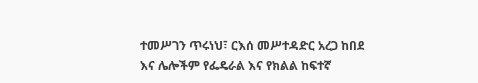ተመሥገን ጥሩነህ፣ ርእሰ መሥተዳድር አረጋ ከበደ እና ሌሎችም የፌዴራል እና የክልል ከፍተኛ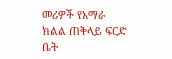መሪዎች የአማራ ክልል ጠቅላይ ፍርድ ቤት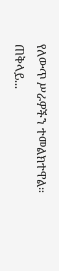የለውጥ ሥራዎችን ተመልክተዋል።   ጠቅላይ...